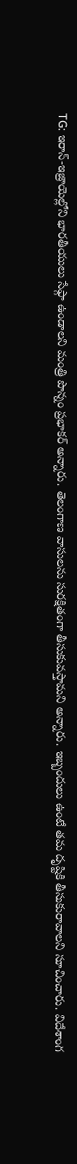TG: ఇరాన్-ఇజ్రాయెల్లోని భారతీయులు సేఫ్గా ఉండాలని మంత్రి పొన్నం ప్రభాకర్ అన్నారు. తెలంగాణ వాసులను సురక్షితంగా తీసుకువస్తామని అన్నారు. ఇబ్బందులు ఉంటే తమ దృష్టికి తీసుకురావాలని సూచించారు. విదేశాంగ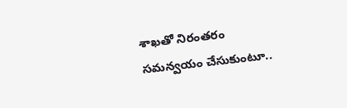శాఖతో నిరంతరం సమన్వయం చేసుకుంటూ..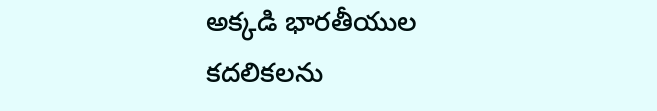అక్కడి భారతీయుల కదలికలను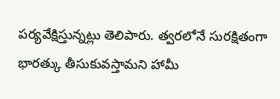పర్యవేక్షిస్తున్నట్లు తెలిపారు. త్వరలోనే సురక్షితంగా భారత్కు తీసుకువస్తామని హామీ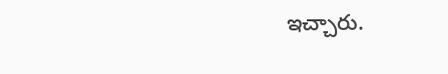ఇచ్చారు.